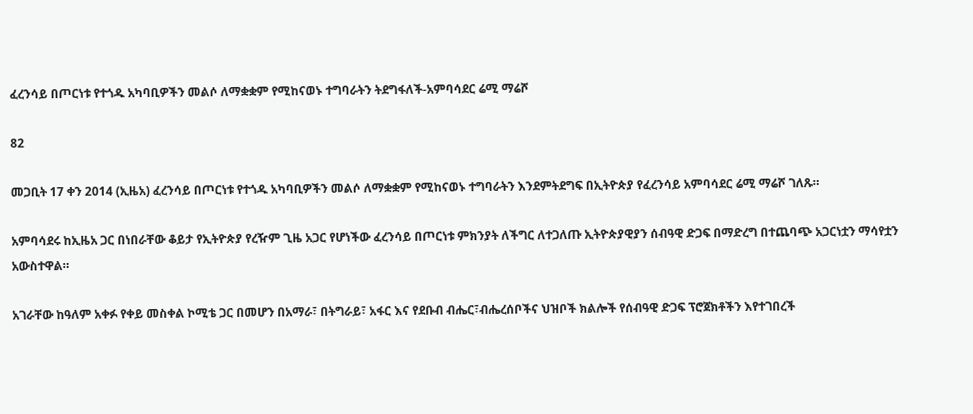ፈረንሳይ በጦርነቱ የተጎዱ አካባቢዎችን መልሶ ለማቋቋም የሚከናወኑ ተግባራትን ትደግፋለች-አምባሳደር ሬሚ ማሬሾ

82

መጋቢት 17 ቀን 2014 (ኢዜአ) ፈረንሳይ በጦርነቱ የተጎዱ አካባቢዎችን መልሶ ለማቋቋም የሚከናወኑ ተግባራትን እንደምትደግፍ በኢትዮጵያ የፈረንሳይ አምባሳደር ሬሚ ማሬሾ ገለጹ።

አምባሳደሩ ከኢዜአ ጋር በነበራቸው ቆይታ የኢትዮጵያ የረዥም ጊዜ አጋር የሆነችው ፈረንሳይ በጦርነቱ ምክንያት ለችግር ለተጋለጡ ኢትዮጵያዊያን ሰብዓዊ ድጋፍ በማድረግ በተጨባጭ አጋርነቷን ማሳየቷን አውስተዋል።

አገራቸው ከዓለም አቀፉ የቀይ መስቀል ኮሚቴ ጋር በመሆን በአማራ፣ በትግራይ፣ አፋር እና የደቡብ ብሔር፣ብሔረሰቦችና ህዝቦች ክልሎች የሰብዓዊ ድጋፍ ፕሮጀክቶችን እየተገበረች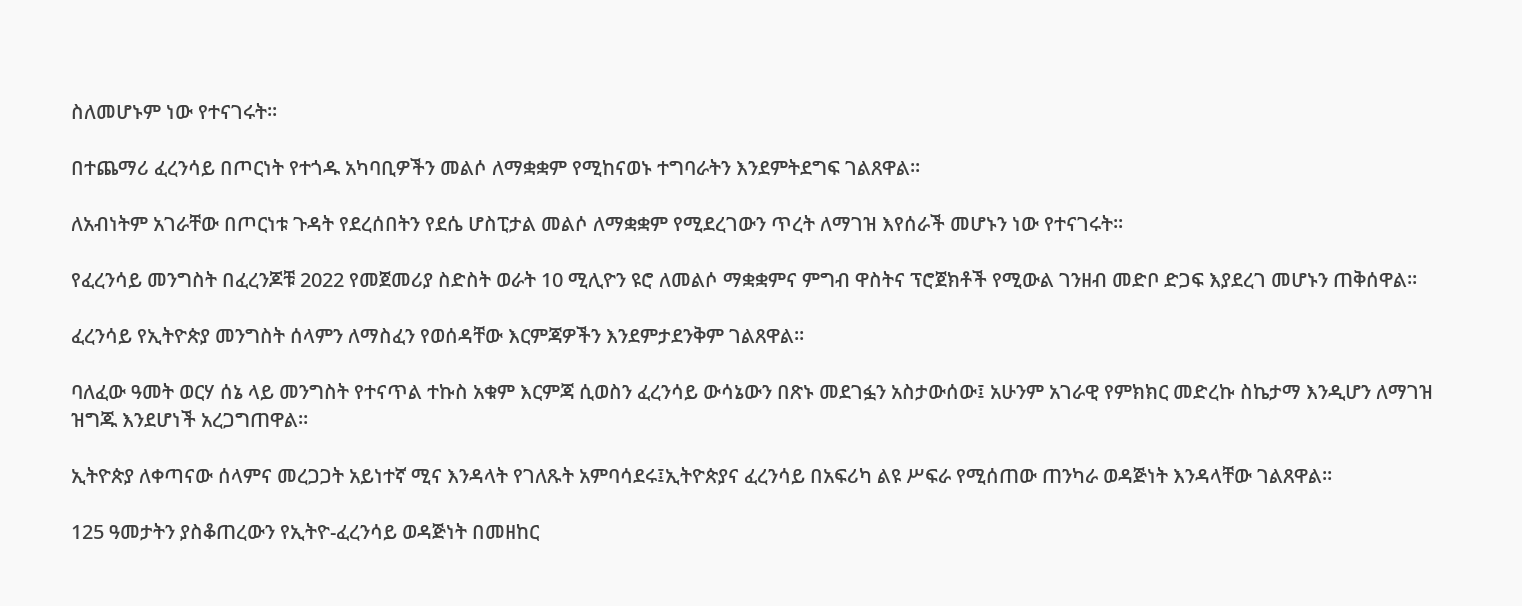ስለመሆኑም ነው የተናገሩት፡፡

በተጨማሪ ፈረንሳይ በጦርነት የተጎዱ አካባቢዎችን መልሶ ለማቋቋም የሚከናወኑ ተግባራትን እንደምትደግፍ ገልጸዋል፡፡

ለአብነትም አገራቸው በጦርነቱ ጉዳት የደረሰበትን የደሴ ሆስፒታል መልሶ ለማቋቋም የሚደረገውን ጥረት ለማገዝ እየሰራች መሆኑን ነው የተናገሩት፡፡

የፈረንሳይ መንግስት በፈረንጆቹ 2022 የመጀመሪያ ስድስት ወራት 10 ሚሊዮን ዩሮ ለመልሶ ማቋቋምና ምግብ ዋስትና ፕሮጀክቶች የሚውል ገንዘብ መድቦ ድጋፍ እያደረገ መሆኑን ጠቅሰዋል።

ፈረንሳይ የኢትዮጵያ መንግስት ሰላምን ለማስፈን የወሰዳቸው እርምጃዎችን እንደምታደንቅም ገልጸዋል።

ባለፈው ዓመት ወርሃ ሰኔ ላይ መንግስት የተናጥል ተኩስ አቁም እርምጃ ሲወስን ፈረንሳይ ውሳኔውን በጽኑ መደገፏን አስታውሰው፤ አሁንም አገራዊ የምክክር መድረኩ ስኬታማ እንዲሆን ለማገዝ ዝግጁ እንደሆነች አረጋግጠዋል።

ኢትዮጵያ ለቀጣናው ሰላምና መረጋጋት አይነተኛ ሚና እንዳላት የገለጹት አምባሳደሩ፤ኢትዮጵያና ፈረንሳይ በአፍሪካ ልዩ ሥፍራ የሚሰጠው ጠንካራ ወዳጅነት እንዳላቸው ገልጸዋል።

125 ዓመታትን ያስቆጠረውን የኢትዮ-ፈረንሳይ ወዳጅነት በመዘከር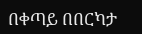በቀጣይ በበርካታ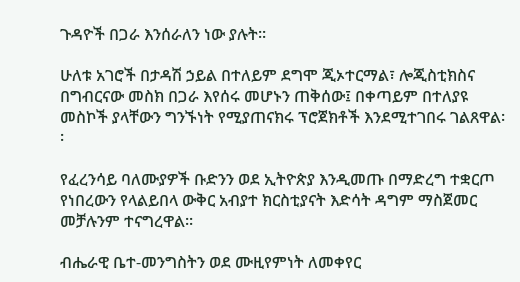ጉዳዮች በጋራ እንሰራለን ነው ያሉት፡፡

ሁለቱ አገሮች በታዳሽ ኃይል በተለይም ደግሞ ጂኦተርማል፣ ሎጂስቲክስና በግብርናው መስክ በጋራ እየሰሩ መሆኑን ጠቅሰው፤ በቀጣይም በተለያዩ መስኮች ያላቸውን ግንኙነት የሚያጠናክሩ ፕሮጀክቶች እንደሚተገበሩ ገልጸዋል፡፡

የፈረንሳይ ባለሙያዎች ቡድንን ወደ ኢትዮጵያ እንዲመጡ በማድረግ ተቋርጦ የነበረውን የላልይበላ ውቅር አብያተ ክርስቲያናት እድሳት ዳግም ማስጀመር መቻሉንም ተናግረዋል፡፡

ብሔራዊ ቤተ-መንግስትን ወደ ሙዚየምነት ለመቀየር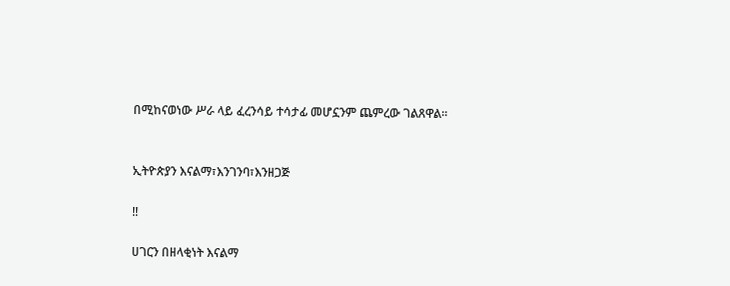በሚከናወነው ሥራ ላይ ፈረንሳይ ተሳታፊ መሆኗንም ጨምረው ገልጸዋል፡፡


ኢትዮጵያን እናልማ፣እንገንባ፣እንዘጋጅ

‼

ሀገርን በዘላቂነት እናልማ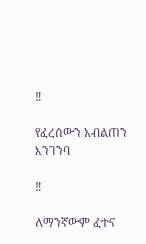‼

የፈረሰውን አብልጠን እንገንባ

‼

ለማንኛውም ፈተና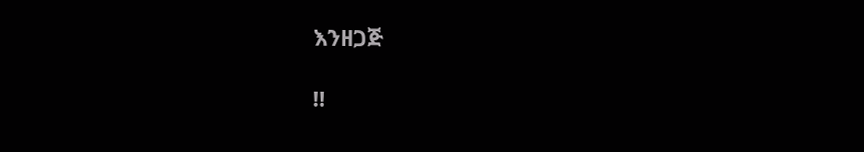እንዘጋጅ

‼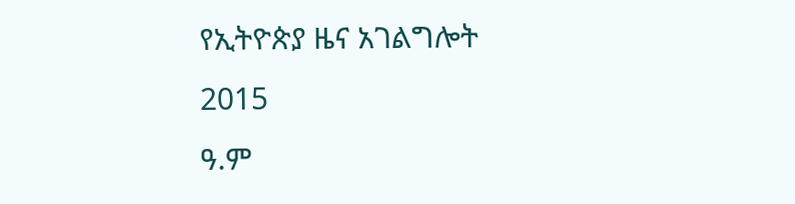የኢትዮጵያ ዜና አገልግሎት
2015
ዓ.ም